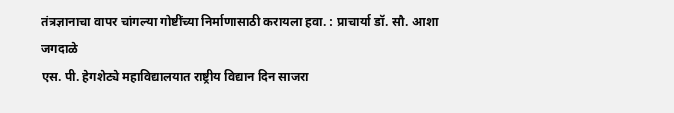तंत्रज्ञानाचा वापर चांगल्या गोष्टींच्या निर्माणासाठी करायला हवा. : प्राचार्या डॉ. सौ. आशा जगदाळे
एस. पी. हेगशेट्ये महाविद्यालयात राष्ट्रीय विद्यान दिन साजरा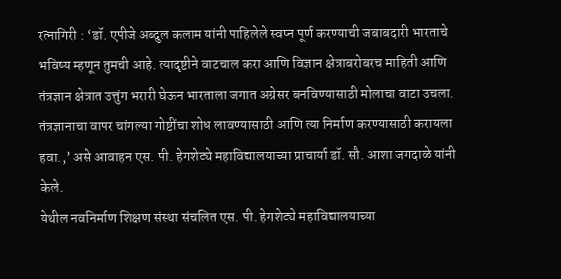रत्नागिरी : ‘डॉ. एपीजे अब्दुल कलाम यांनी पाहिलेले स्वप्न पूर्ण करण्याची जबाबदारी भारताचे भविष्य म्हणून तुमची आहे. त्यादृष्टीने वाटचाल करा आणि विज्ञान क्षेत्राबरोबरच माहिती आणि तंत्रज्ञान क्षेत्रात उत्तुंग भरारी घेऊन भारताला जगात अग्रेसर बनविण्यासाठी मोलाचा वाटा उचला. तंत्रज्ञानाचा वापर चांगल्या गोष्टींचा शोध लावण्यासाठी आणि त्या निर्माण करण्यासाठी करायला हवा.,’ असे आवाहन एस. पी. हेगशेट्ये महाविद्यालयाच्या प्राचार्या डॉ. सौ. आशा जगदाळे यांनी केले.
येथील नवनिर्माण शिक्षण संस्था संचलित एस. पी. हेगशेट्ये महाविद्यालयाच्या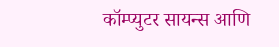कॉम्प्युटर सायन्स आणि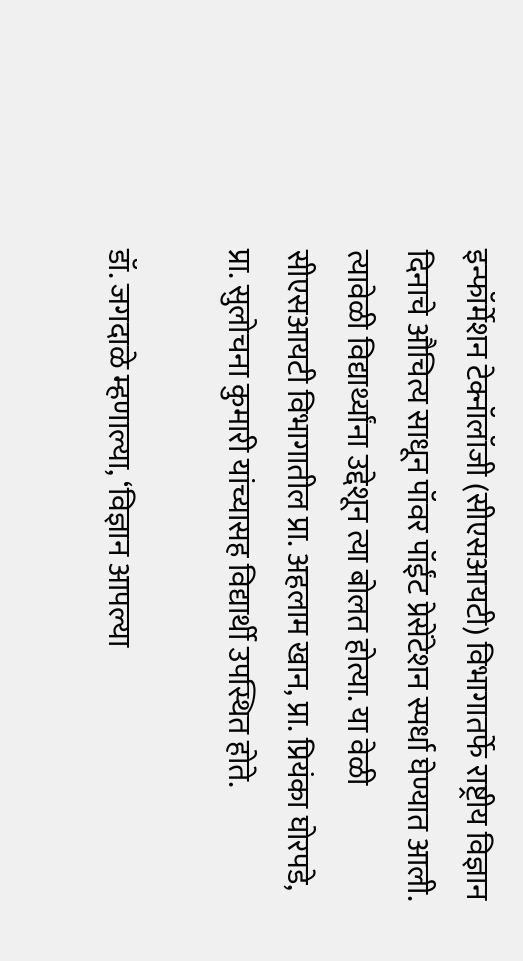इन्फॉर्मेशन टेक्नॉलॉजी (सीएसआयटी) विभागातर्फे राष्ट्रीय विज्ञान दिनाचे औचित्य साधून पॉवर पॉईंट प्रेसेंटेशन स्पर्धा घेण्यात आली. त्यावेळी विद्यार्थ्यांना उद्देशून त्या बोलत होत्या. या वेळी सीएसआयटी विभागातील प्रा. अहलाम खान, प्रा. प्रियंका घोरपडे, प्रा. सुलोचना कुमारी यांच्यासह विद्यार्थी उपस्थित होते.

डॉ. जगदाळे म्हणाल्या, ‘विज्ञान आपल्या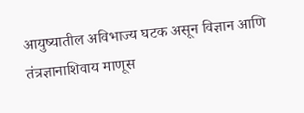आयुष्यातील अविभाज्य घटक असून विज्ञान आणि तंत्रज्ञानाशिवाय माणूस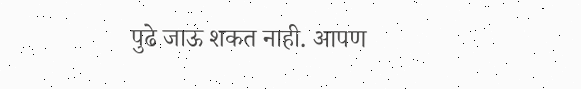पुढे जाऊ शकत नाही. आपण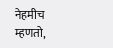नेहमीच म्हणतो,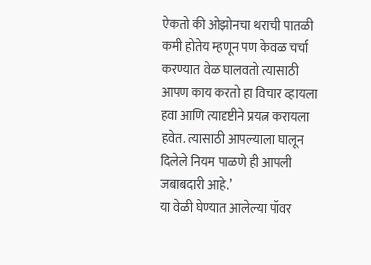ऐकतो की ओझोनचा थराची पातळी कमी होतेय म्हणून पण केवळ चर्चा करण्यात वेळ घालवतो त्यासाठी आपण काय करतो हा विचार व्हायला हवा आणि त्यादृष्टीने प्रयत्न करायला हवेत. त्यासाठी आपल्याला घालून दिलेले नियम पाळणे ही आपली जबाबदारी आहे.’
या वेळी घेण्यात आलेल्या पॉवर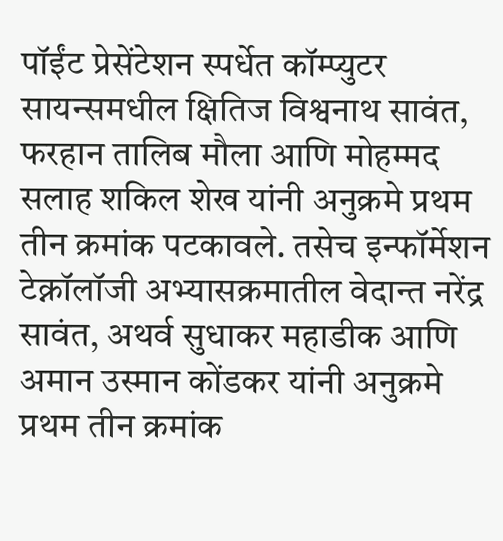पॉईंट प्रेसेंटेशन स्पर्धेत कॉम्प्युटर सायन्समधील क्षितिज विश्वनाथ सावंत, फरहान तालिब मौला आणि मोहम्मद सलाह शकिल शेख यांनी अनुक्रमे प्रथम तीन क्रमांक पटकावले. तसेच इन्फॉर्मेशन टेक्नॉलॉजी अभ्यासक्रमातील वेदान्त नरेंद्र सावंत, अथर्व सुधाकर महाडीक आणि अमान उस्मान कोंडकर यांनी अनुक्रमे प्रथम तीन क्रमांक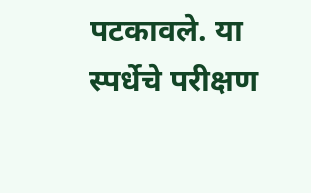पटकावले. या स्पर्धेचे परीक्षण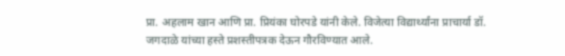प्रा. अहलाम खान आणि प्रा. प्रियंका घोरपडे यांनी केले. विजेत्या विद्यार्थ्यांना प्राचार्या डॉ. जगदाळे यांच्या हस्ते प्रशस्तीपत्रक देऊन गौरविण्यात आले.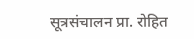सूत्रसंचालन प्रा. रोहित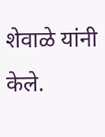शेवाळे यांनी केले.